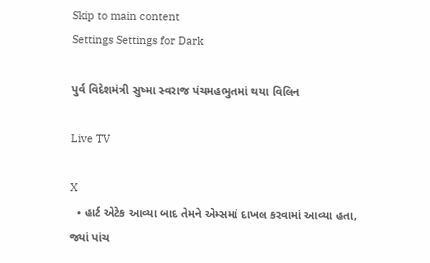Skip to main content
Settings Settings for Dark

પુર્વ વિદેશમંત્રી સુષ્મા સ્વરાજ પંચમહભુતમાં થયા વિલિન

Live TV

X
  • હાર્ટ એટેક આવ્યા બાદ તેમને એમ્સમાં દાખલ કરવામાં આવ્યા હતા, જ્યાં પાંચ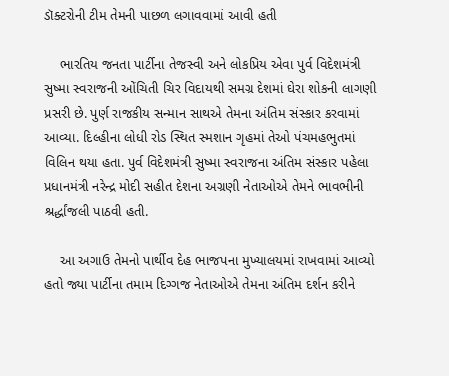ડૉક્ટરોની ટીમ તેમની પાછળ લગાવવામાં આવી હતી

    ભારતિય જનતા પાર્ટીના તેજસ્વી અને લોકપ્રિય એવા પુર્વ વિદેશમંત્રી સુષ્મા સ્વરાજની ઓંચિતી ચિર વિદાયથી સમગ્ર દેશમાં ઘેરા શોકની લાગણી પ્રસરી છે. પુર્ણ રાજકીય સન્માન સાથએ તેમના અંતિમ સંસ્કાર કરવામાં આવ્યા. દિલ્હીના લોધી રોડ સ્થિત સ્મશાન ગૃહમાં તેઓ પંચમહભુતમાં વિલિન થયા હતા. પુર્વ વિદેશમંત્રી સુષ્મા સ્વરાજના અંતિમ સંસ્કાર પહેલા પ્રધાનમંત્રી નરેન્દ્ર મોદી સહીત દેશના અગ્રણી નેતાઓએ તેમને ભાવભીની શ્રર્દ્ધાંજલી પાઠવી હતી.

    આ અગાઉ તેમનો પાર્થીવ દેહ ભાજપના મુખ્યાલયમાં રાખવામાં આવ્યો હતો જ્યા પાર્ટીના તમામ દિગ્ગજ નેતાઓએ તેમના અંતિમ દર્શન કરીને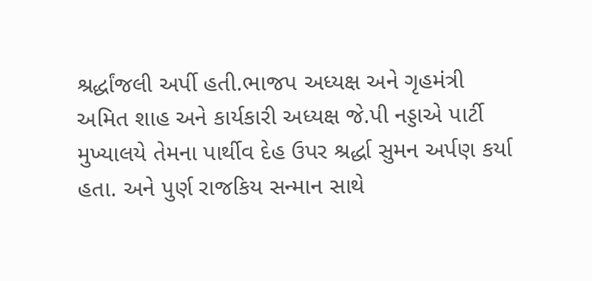શ્રર્દ્ધાંજલી અર્પી હતી.ભાજપ અધ્યક્ષ અને ગૃહમંત્રી અમિત શાહ અને કાર્યકારી અધ્યક્ષ જે.પી નડ્ડાએ પાર્ટી મુખ્યાલયે તેમના પાર્થીવ દેહ ઉપર શ્રર્દ્ધા સુમન અર્પણ કર્યા હતા. અને પુર્ણ રાજકિય સન્માન સાથે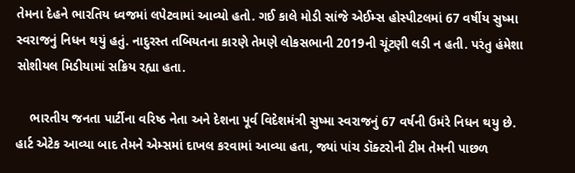તેમના દેહને ભારતિય ધ્વજમાં લપેટવામાં આવ્યો હતો. ગઈ કાલે મોડી સાંજે એઈમ્સ હોસ્પીટલમાં 67 વર્ષીય સુષ્મા સ્વરાજનું નિધન થયું હતું. નાદુરસ્ત તબિયતના કારણે તેમણે લોકસભાની 2019ની ચૂંટણી લડી ન હતી. પરંતુ હંમેશા સોશીયલ મિડીયામાં સક્રિય રહ્યા હતા.

    ભારતીય જનતા પાર્ટીના વરિષ્ઠ નેતા અને દેશના પૂર્વ વિદેશમંત્રી સુષ્મા સ્વરાજનું 67 વર્ષની ઉમંરે નિધન થયુ છે. હાર્ટ એટેક આવ્યા બાદ તેમને એમ્સમાં દાખલ કરવામાં આવ્યા હતા, જ્યાં પાંચ ડૉક્ટરોની ટીમ તેમની પાછળ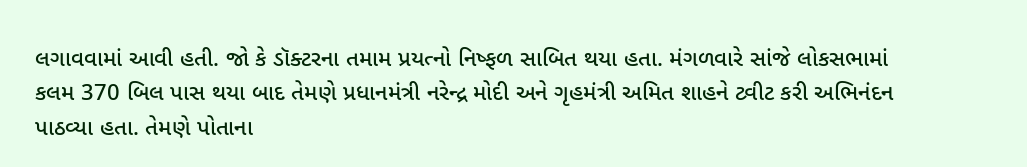લગાવવામાં આવી હતી. જો કે ડૉક્ટરના તમામ પ્રયત્નો નિષ્ફળ સાબિત થયા હતા. મંગળવારે સાંજે લોકસભામાં કલમ 370 બિલ પાસ થયા બાદ તેમણે પ્રધાનમંત્રી નરેન્દ્ર મોદી અને ગૃહમંત્રી અમિત શાહને ટ્વીટ કરી અભિનંદન પાઠવ્યા હતા. તેમણે પોતાના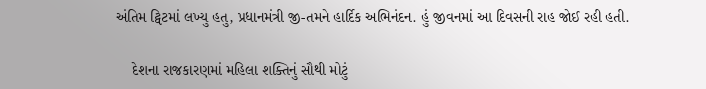અંતિમ ટ્વિટમાં લખ્યુ હતુ, પ્રધાનમંત્રી જી-તમને હાર્દિક અભિનંદન. હું જીવનમાં આ દિવસની રાહ જોઈ રહી હતી.

    દેશના રાજકારણમાં મહિલા શક્તિનું સૌથી મોટું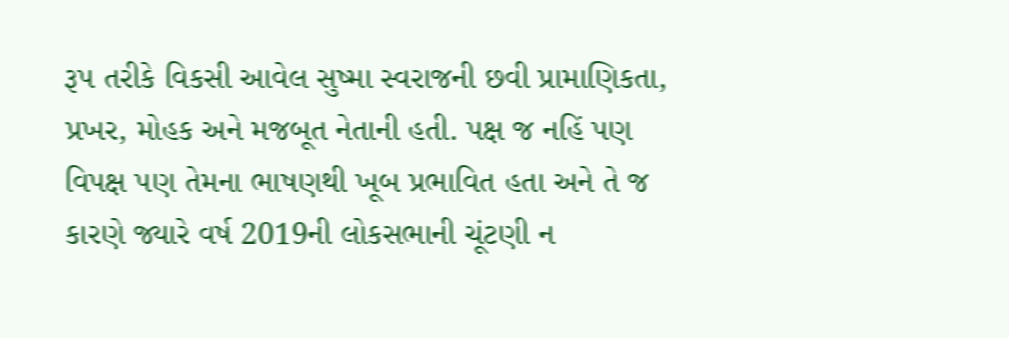રૂપ તરીકે વિકસી આવેલ સુષ્મા સ્વરાજની છવી પ્રામાણિકતા, પ્રખર, મોહક અને મજબૂત નેતાની હતી. પક્ષ જ નહિં પણ વિપક્ષ પણ તેમના ભાષણથી ખૂબ પ્રભાવિત હતા અને તે જ કારણે જ્યારે વર્ષ 2019ની લોકસભાની ચૂંટણી ન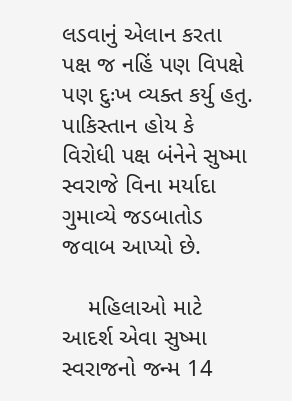લડવાનું એલાન કરતા પક્ષ જ નહિં પણ વિપક્ષે પણ દુઃખ વ્યક્ત કર્યુ હતુ. પાકિસ્તાન હોય કે વિરોધી પક્ષ બંનેને સુષ્મા સ્વરાજે વિના મર્યાદા ગુમાવ્યે જડબાતોડ જવાબ આપ્યો છે.

    મહિલાઓ માટે આદર્શ એવા સુષ્મા સ્વરાજનો જન્મ 14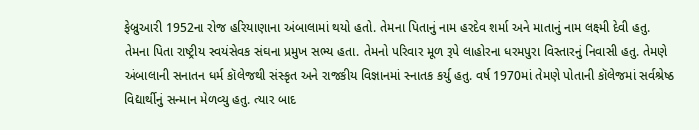ફેબ્રુઆરી 1952ના રોજ હરિયાણાના અંબાલામાં થયો હતો. તેમના પિતાનું નામ હરદેવ શર્મા અને માતાનું નામ લક્ષ્મી દેવી હતુ. તેમના પિતા રાષ્ટ્રીય સ્વયંસેવક સંઘના પ્રમુખ સભ્ય હતા. તેમનો પરિવાર મૂળ રૂપે લાહોરના ધરમપુરા વિસ્તારનું નિવાસી હતુ. તેમણે અંબાલાની સનાતન ધર્મ કૉલેજથી સંસ્કૃત અને રાજકીય વિજ્ઞાનમાં સ્નાતક કર્યુ હતુ. વર્ષ 1970માં તેમણે પોતાની કૉલેજમાં સર્વશ્રેષ્ઠ વિદ્યાર્થીનું સન્માન મેળવ્યુ હતુ. ત્યાર બાદ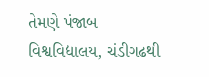તેમણે પંજાબ વિશ્વવિદ્યાલય, ચંડીગઢથી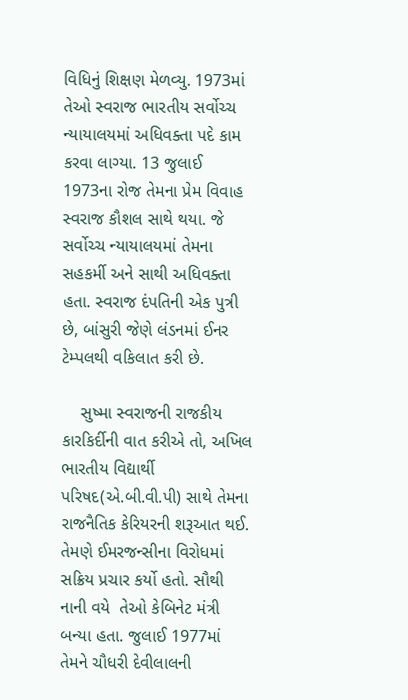વિધિનું શિક્ષણ મેળવ્યુ. 1973માં તેઓ સ્વરાજ ભારતીય સર્વોચ્ચ ન્યાયાલયમાં અધિવક્તા પદે કામ કરવા લાગ્યા. 13 જુલાઈ 1973ના રોજ તેમના પ્રેમ વિવાહ સ્વરાજ કૌશલ સાથે થયા. જે સર્વોચ્ચ ન્યાયાલયમાં તેમના સહકર્મી અને સાથી અધિવક્તા હતા. સ્વરાજ દંપતિની એક પુત્રી છે, બાંસુરી જેણે લંડનમાં ઈનર ટેમ્પલથી વકિલાત કરી છે.

    સુષ્મા સ્વરાજની રાજકીય કારકિર્દીની વાત કરીએ તો, અખિલ ભારતીય વિદ્યાર્થી પરિષદ(એ.બી.વી.પી) સાથે તેમના રાજનૈતિક કેરિયરની શરૂઆત થઈ. તેમણે ઈમરજન્સીના વિરોધમાં સક્રિય પ્રચાર કર્યો હતો. સૌથી નાની વયે  તેઓ કેબિનેટ મંત્રી બન્યા હતા. જુલાઈ 1977માં તેમને ચૌધરી દેવીલાલની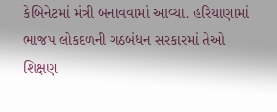કેબિનેટમાં મંત્રી બનાવવામાં આવ્યા. હરિયાણામાં ભાજપ લોકદળની ગઠબંધન સરકારમાં તેઓ શિક્ષણ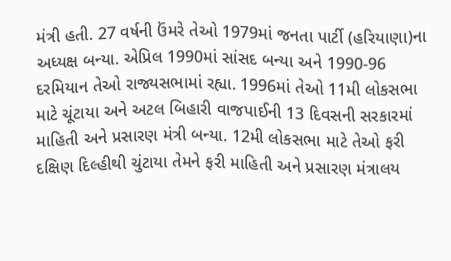મંત્રી હતી. 27 વર્ષની ઉંમરે તેઓ 1979માં જનતા પાર્ટી (હરિયાણા)ના  અધ્યક્ષ બન્યા. એપ્રિલ 1990માં સાંસદ બન્યા અને 1990-96 દરમિયાન તેઓ રાજ્યસભામાં રહ્યા. 1996માં તેઓ 11મી લોકસભા માટે ચૂંટાયા અને અટલ બિહારી વાજપાઈની 13 દિવસની સરકારમાં માહિતી અને પ્રસારણ મંત્રી બન્યા. 12મી લોકસભા માટે તેઓ ફરી દક્ષિણ દિલ્હીથી ચુંટાયા તેમને ફરી માહિતી અને પ્રસારણ મંત્રાલય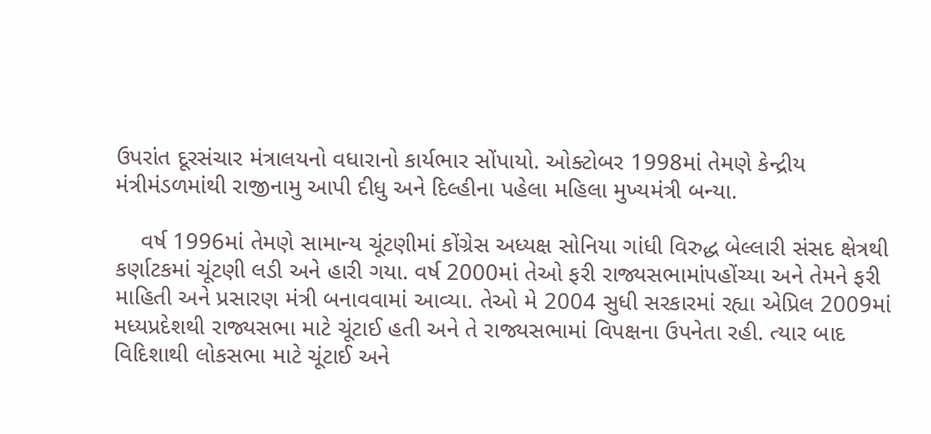ઉપરાંત દૂરસંચાર મંત્રાલયનો વધારાનો કાર્યભાર સોંપાયો. ઓક્ટોબર 1998માં તેમણે કેન્દ્રીય મંત્રીમંડળમાંથી રાજીનામુ આપી દીધુ અને દિલ્હીના પહેલા મહિલા મુખ્યમંત્રી બન્યા.

    વર્ષ 1996માં તેમણે સામાન્ય ચૂંટણીમાં કોંગ્રેસ અધ્યક્ષ સોનિયા ગાંધી વિરુદ્ધ બેલ્લારી સંસદ ક્ષેત્રથી કર્ણાટકમાં ચૂંટણી લડી અને હારી ગયા. વર્ષ 2000માં તેઓ ફરી રાજ્યસભામાંપહોંચ્યા અને તેમને ફરી માહિતી અને પ્રસારણ મંત્રી બનાવવામાં આવ્યા. તેઓ મે 2004 સુધી સરકારમાં રહ્યા એપ્રિલ 2009માં મધ્યપ્રદેશથી રાજ્યસભા માટે ચૂંટાઈ હતી અને તે રાજ્યસભામાં વિપક્ષના ઉપનેતા રહી. ત્યાર બાદ વિદિશાથી લોકસભા માટે ચૂંટાઈ અને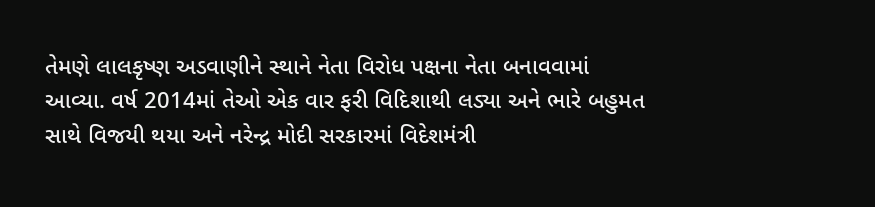તેમણે લાલકૃષ્ણ અડવાણીને સ્થાને નેતા વિરોધ પક્ષના નેતા બનાવવામાં આવ્યા. વર્ષ 2014માં તેઓ એક વાર ફરી વિદિશાથી લડ્યા અને ભારે બહુમત સાથે વિજયી થયા અને નરેન્દ્ર મોદી સરકારમાં વિદેશમંત્રી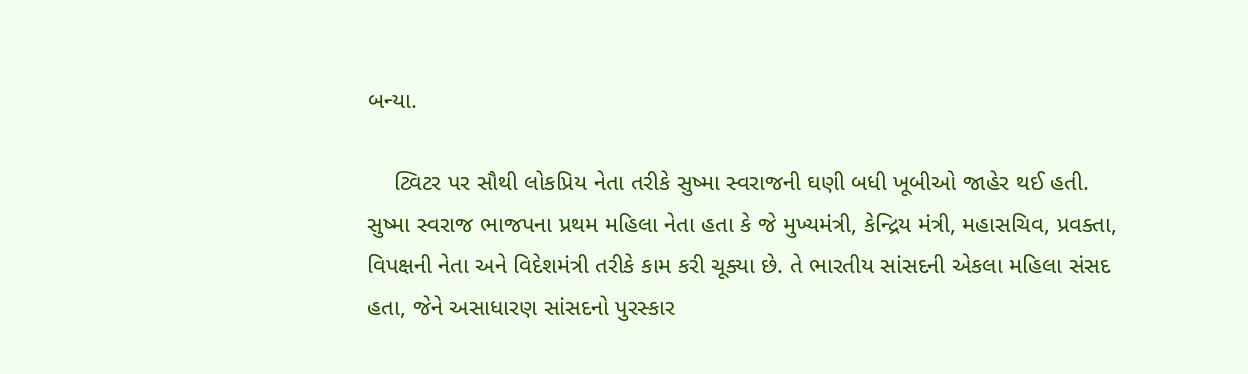બન્યા.

    ટ્વિટર પર સૌથી લોકપ્રિય નેતા તરીકે સુષ્મા સ્વરાજની ઘણી બધી ખૂબીઓ જાહેર થઈ હતી. સુષ્મા સ્વરાજ ભાજપના પ્રથમ મહિલા નેતા હતા કે જે મુખ્યમંત્રી, કેન્દ્રિય મંત્રી, મહાસચિવ, પ્રવક્તા, વિપક્ષની નેતા અને વિદેશમંત્રી તરીકે કામ કરી ચૂક્યા છે. તે ભારતીય સાંસદની એકલા મહિલા સંસદ હતા, જેને અસાધારણ સાંસદનો પુરસ્કાર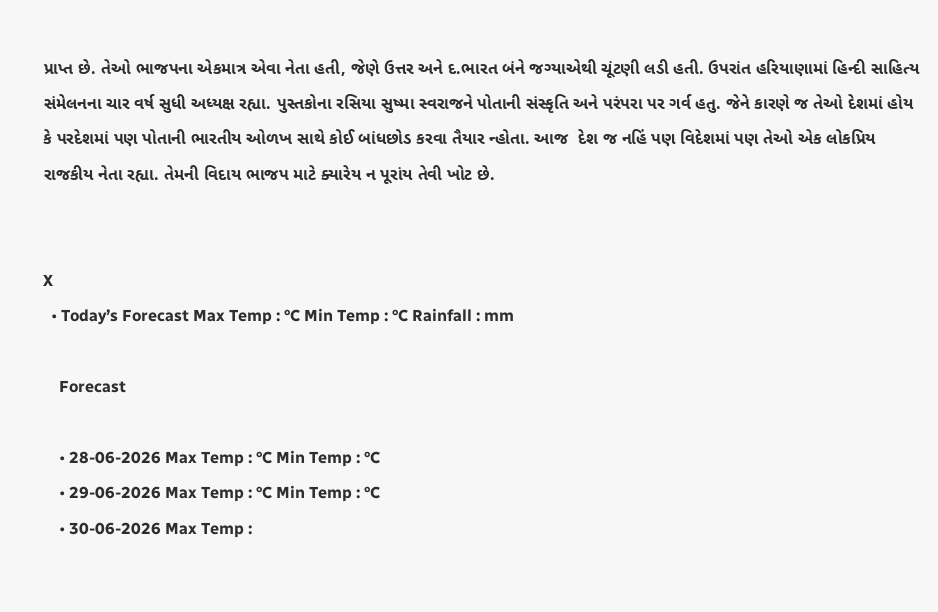પ્રાપ્ત છે. તેઓ ભાજપના એકમાત્ર એવા નેતા હતી, જેણે ઉત્તર અને દ.ભારત બંને જગ્યાએથી ચૂંટણી લડી હતી. ઉપરાંત હરિયાણામાં હિન્દી સાહિત્ય સંમેલનના ચાર વર્ષ સુધી અધ્યક્ષ રહ્યા. પુસ્તકોના રસિયા સુષ્મા સ્વરાજને પોતાની સંસ્કૃતિ અને પરંપરા પર ગર્વ હતુ. જેને કારણે જ તેઓ દેશમાં હોય કે પરદેશમાં પણ પોતાની ભારતીય ઓળખ સાથે કોઈ બાંધછોડ કરવા તૈયાર ન્હોતા. આજ  દેશ જ નહિં પણ વિદેશમાં પણ તેઓ એક લોકપ્રિય રાજકીય નેતા રહ્યા. તેમની વિદાય ભાજપ માટે ક્યારેય ન પૂરાંય તેવી ખોટ છે.


X
  • Today’s Forecast Max Temp : °C Min Temp : °C Rainfall : mm

    Forecast

    • 28-06-2026 Max Temp : °C Min Temp : °C
    • 29-06-2026 Max Temp : °C Min Temp : °C
    • 30-06-2026 Max Temp :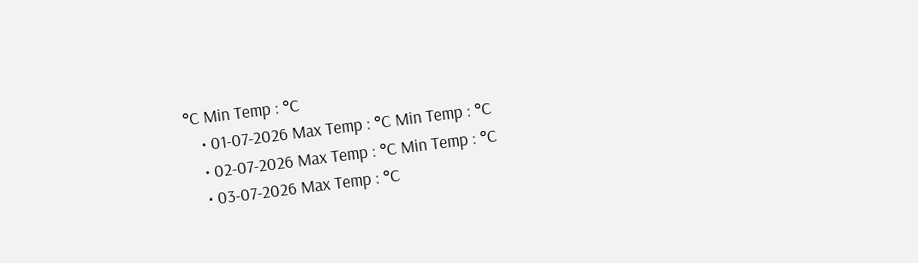°C Min Temp : °C
    • 01-07-2026 Max Temp : °C Min Temp : °C
    • 02-07-2026 Max Temp : °C Min Temp : °C
    • 03-07-2026 Max Temp : °C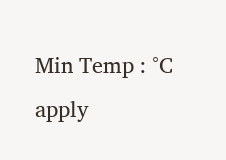Min Temp : °C
apply